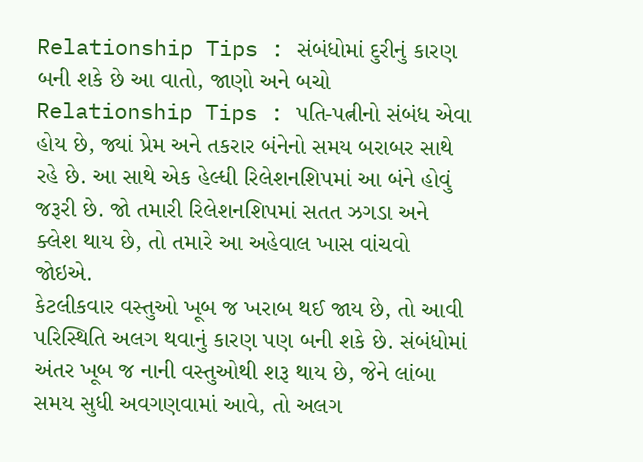Relationship Tips : સંબંધોમાં દુરીનું કારણ બની શકે છે આ વાતો, જાણો અને બચો
Relationship Tips : પતિ-પત્નીનો સંબંધ એવા હોય છે, જ્યાં પ્રેમ અને તકરાર બંનેનો સમય બરાબર સાથે રહે છે. આ સાથે એક હેલ્ધી રિલેશનશિપમાં આ બંને હોવું જરૂરી છે. જો તમારી રિલેશનશિપમાં સતત ઝગડા અને ક્લેશ થાય છે, તો તમારે આ અહેવાલ ખાસ વાંચવો જોઇએ.
કેટલીકવાર વસ્તુઓ ખૂબ જ ખરાબ થઈ જાય છે, તો આવી પરિસ્થિતિ અલગ થવાનું કારણ પણ બની શકે છે. સંબંધોમાં અંતર ખૂબ જ નાની વસ્તુઓથી શરૂ થાય છે, જેને લાંબા સમય સુધી અવગણવામાં આવે, તો અલગ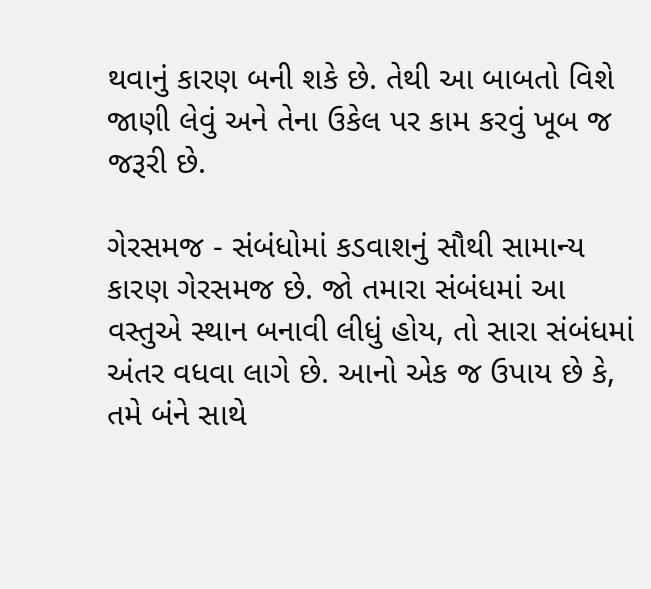થવાનું કારણ બની શકે છે. તેથી આ બાબતો વિશે જાણી લેવું અને તેના ઉકેલ પર કામ કરવું ખૂબ જ જરૂરી છે.

ગેરસમજ - સંબંધોમાં કડવાશનું સૌથી સામાન્ય કારણ ગેરસમજ છે. જો તમારા સંબંધમાં આ વસ્તુએ સ્થાન બનાવી લીધું હોય, તો સારા સંબંધમાં અંતર વધવા લાગે છે. આનો એક જ ઉપાય છે કે, તમે બંને સાથે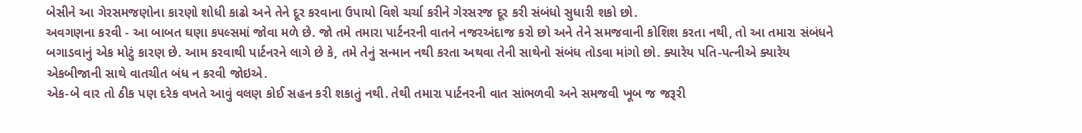બેસીને આ ગેરસમજણોના કારણો શોધી કાઢો અને તેને દૂર કરવાના ઉપાયો વિશે ચર્ચા કરીને ગેરસરજ દૂર કરી સંબંધો સુધારી શકો છો.
અવગણના કરવી - આ બાબત ઘણા કપલ્સમાં જોવા મળે છે. જો તમે તમારા પાર્ટનરની વાતને નજરઅંદાજ કરો છો અને તેને સમજવાની કોશિશ કરતા નથી, તો આ તમારા સંબંધને બગાડવાનું એક મોટું કારણ છે. આમ કરવાથી પાર્ટનરને લાગે છે કે, તમે તેનું સન્માન નથી કરતા અથવા તેની સાથેનો સંબંધ તોડવા માંગો છો. ક્યારેય પતિ-પત્નીએ ક્યારેય એકબીજાની સાથે વાતચીત બંધ ન કરવી જોઇએ.
એક-બે વાર તો ઠીક પણ દરેક વખતે આવું વલણ કોઈ સહન કરી શકાતું નથી. તેથી તમારા પાર્ટનરની વાત સાંભળવી અને સમજવી ખૂબ જ જરૂરી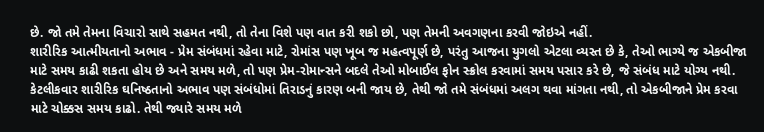છે. જો તમે તેમના વિચારો સાથે સહમત નથી, તો તેના વિશે પણ વાત કરી શકો છો, પણ તેમની અવગણના કરવી જોઇએ નહીં.
શારીરિક આત્મીયતાનો અભાવ - પ્રેમ સંબંધમાં રહેવા માટે, રોમાંસ પણ ખૂબ જ મહત્વપૂર્ણ છે, પરંતુ આજના યુગલો એટલા વ્યસ્ત છે કે, તેઓ ભાગ્યે જ એકબીજા માટે સમય કાઢી શકતા હોય છે અને સમય મળે, તો પણ પ્રેમ-રોમાન્સને બદલે તેઓ મોબાઈલ ફોન સ્ક્રોલ કરવામાં સમય પસાર કરે છે, જે સંબંધ માટે યોગ્ય નથી.
કેટલીકવાર શારીરિક ઘનિષ્ઠતાનો અભાવ પણ સંબંધોમાં તિરાડનું કારણ બની જાય છે, તેથી જો તમે સંબંધમાં અલગ થવા માંગતા નથી, તો એકબીજાને પ્રેમ કરવા માટે ચોક્કસ સમય કાઢો. તેથી જ્યારે સમય મળે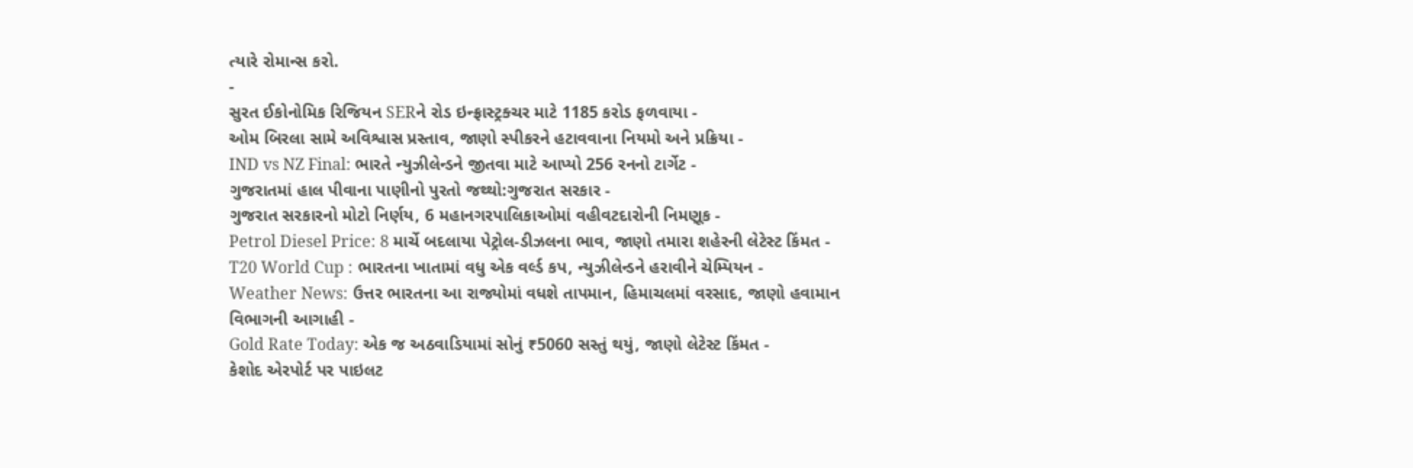ત્યારે રોમાન્સ કરો.
-
સુરત ઈકોનોમિક રિજિયન SERને રોડ ઇન્ફ્રાસ્ટ્રક્ચર માટે 1185 કરોડ ફળવાયા -
ઓમ બિરલા સામે અવિશ્વાસ પ્રસ્તાવ, જાણો સ્પીકરને હટાવવાના નિયમો અને પ્રક્રિયા -
IND vs NZ Final: ભારતે ન્યુઝીલેન્ડને જીતવા માટે આપ્યો 256 રનનો ટાર્ગેટ -
ગુજરાતમાં હાલ પીવાના પાણીનો પુરતો જથ્થો:ગુજરાત સરકાર -
ગુજરાત સરકારનો મોટો નિર્ણય, 6 મહાનગરપાલિકાઓમાં વહીવટદારોની નિમણૂક -
Petrol Diesel Price: 8 માર્ચે બદલાયા પેટ્રોલ-ડીઝલના ભાવ, જાણો તમારા શહેરની લેટેસ્ટ કિંમત -
T20 World Cup : ભારતના ખાતામાં વધુ એક વર્લ્ડ કપ, ન્યુઝીલેન્ડને હરાવીને ચેમ્પિયન -
Weather News: ઉત્તર ભારતના આ રાજ્યોમાં વધશે તાપમાન, હિમાચલમાં વરસાદ, જાણો હવામાન વિભાગની આગાહી -
Gold Rate Today: એક જ અઠવાડિયામાં સોનું ₹5060 સસ્તું થયું, જાણો લેટેસ્ટ કિંમત -
કેશોદ એરપોર્ટ પર પાઇલટ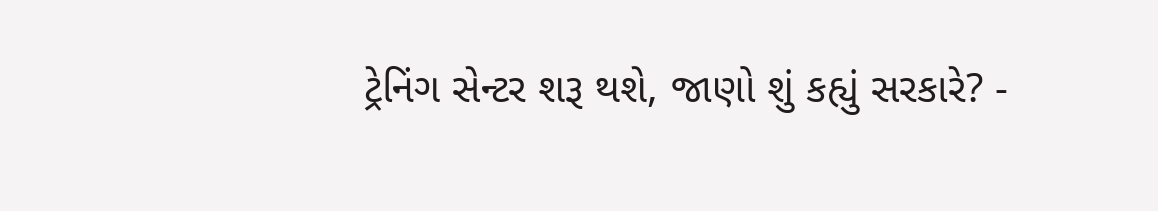ટ્રેનિંગ સેન્ટર શરૂ થશે, જાણો શું કહ્યું સરકારે? -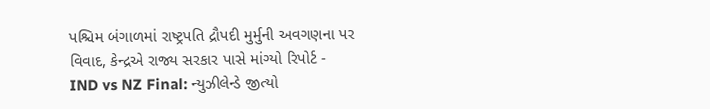પશ્ચિમ બંગાળમાં રાષ્ટ્રપતિ દ્રૌપદી મુર્મુની અવગણના પર વિવાદ, કેન્દ્રએ રાજ્ય સરકાર પાસે માંગ્યો રિપોર્ટ -
IND vs NZ Final: ન્યુઝીલેન્ડે જીત્યો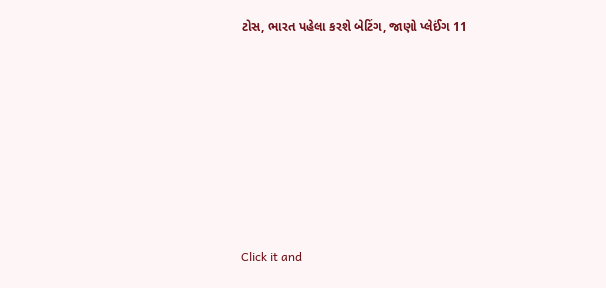ટોસ, ભારત પહેલા કરશે બેટિંગ, જાણો પ્લેઈંગ 11









Click it and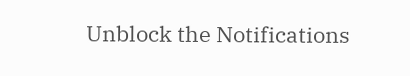Unblock the Notifications